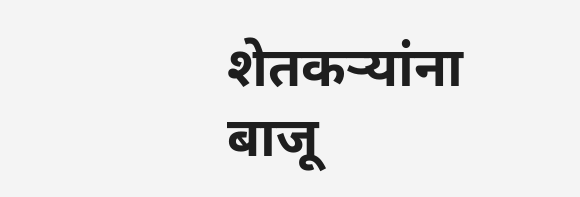शेतकऱ्यांना बाजू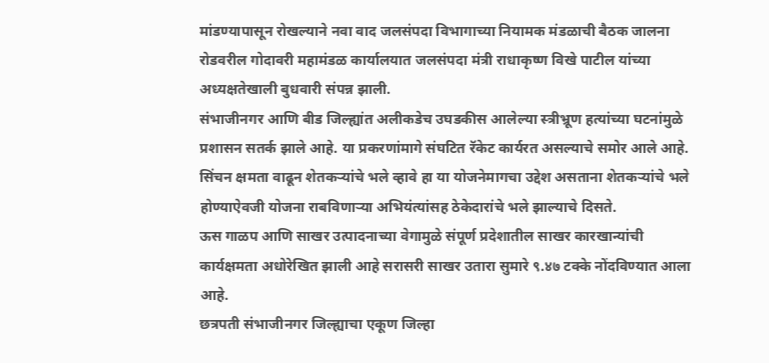मांडण्यापासून रोखल्याने नवा वाद जलसंपदा विभागाच्या नियामक मंडळाची बैठक जालना रोडवरील गोदावरी महामंडळ कार्यालयात जलसंपदा मंत्री राधाकृष्ण विखे पाटील यांच्या अध्यक्षतेखाली बुधवारी संपन्न झाली.
संभाजीनगर आणि बीड जिल्ह्यांत अलीकडेच उघडकीस आलेल्या स्त्रीभ्रूण हत्यांच्या घटनांमुळे प्रशासन सतर्क झाले आहे. या प्रकरणांमागे संघटित रॅकेट कार्यरत असल्याचे समोर आले आहे.
सिंचन क्षमता वाढून शेतकऱ्यांचे भले व्हावे हा या योजनेमागचा उद्देश असताना शेतकऱ्यांचे भले होण्याऐवजी योजना राबविणाऱ्या अभियंत्यांसह ठेकेदारांचे भले झाल्याचे दिसते.
ऊस गाळप आणि साखर उत्पादनाच्या वेगामुळे संपूर्ण प्रदेशातील साखर कारखान्यांची कार्यक्षमता अधोरेखित झाली आहे सरासरी साखर उतारा सुमारे ९.४७ टक्के नोंदविण्यात आला आहे.
छत्रपती संभाजीनगर जिल्ह्याचा एकूण जिल्हा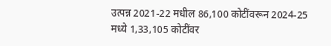उत्पन्न 2021-22 मधील 86,100 कोटींवरून 2024-25 मध्ये 1,33,105 कोटींवर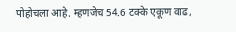पोहोचला आहे. म्हणजेच 54.6 टक्के एकूण वाढ,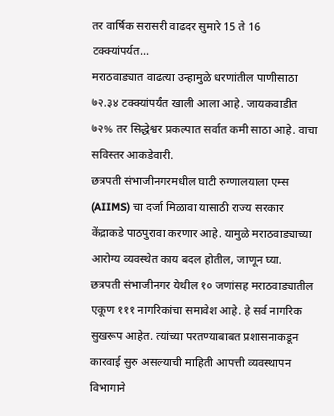तर वार्षिक सरासरी वाढदर सुमारे 15 ते 16 टक्क्यांपर्यत…
मराठवाड्यात वाढत्या उन्हामुळे धरणांतील पाणीसाठा ७२.३४ टक्क्यांपर्यंत खाली आला आहे. जायकवाडीत ७२% तर सिद्धेश्वर प्रकल्पात सर्वात कमी साठा आहे. वाचा सविस्तर आकडेवारी.
छत्रपती संभाजीनगरमधील घाटी रुग्णालयाला एम्स (AIIMS) चा दर्जा मिळावा यासाठी राज्य सरकार केंद्राकडे पाठपुरावा करणार आहे. यामुळे मराठवाड्याच्या आरोग्य व्यवस्थेत काय बदल होतील, जाणून घ्या.
छत्रपती संभाजीनगर येथील १० जणांसह मराठवाड्यातील एकूण १११ नागरिकांचा समावेश आहे. हे सर्व नागरिक सुखरूप आहेत. त्यांच्या परतण्याबाबत प्रशासनाकडून कारवाई सुरु असल्याची माहिती आपत्ती व्यवस्थापन विभागाने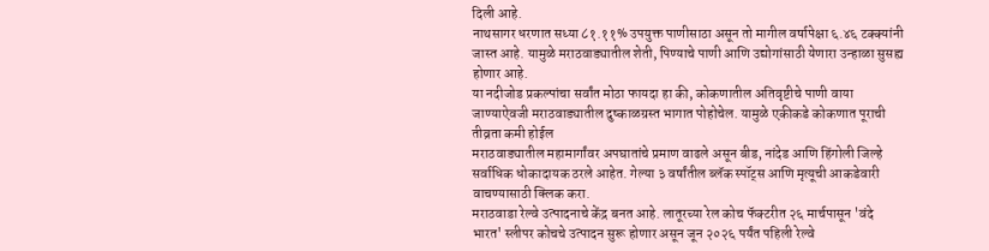दिली आहे.
नाथसागर धरणात सध्या ८१.११% उपयुक्त पाणीसाठा असून तो मागील वर्षापेक्षा ६.४६ टक्क्यांनी जास्त आहे. यामुळे मराठवाड्यातील शेती, पिण्याचे पाणी आणि उद्योगांसाठी येणारा उन्हाळा सुसह्य होणार आहे.
या नदीजोड प्रकल्पांचा सर्वांत मोठा फायदा हा की, कोकणातील अतिवृष्टीचे पाणी वाया जाण्याऐवजी मराठवाड्यातील दुष्काळग्रस्त भागात पोहोचेल. यामुळे एकीकडे कोकणात पूराची तीव्रता कमी होईल
मराठवाड्यातील महामार्गांवर अपघातांचे प्रमाण वाढले असून बीड, नांदेड आणि हिंगोली जिल्हे सर्वाधिक धोकादायक ठरले आहेत. गेल्या ३ वर्षांतील ब्लॅक स्पॉट्स आणि मृत्यूची आकडेवारी वाचण्यासाठी क्लिक करा.
मराठवाडा रेल्वे उत्पादनाचे केंद्र बनत आहे. लातूरच्या रेल कोच फॅक्टरीत २६ मार्चपासून 'वंदे भारत' स्लीपर कोचचे उत्पादन सुरू होणार असून जून २०२६ पर्यंत पहिली रेल्वे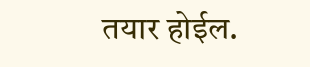तयार होईल.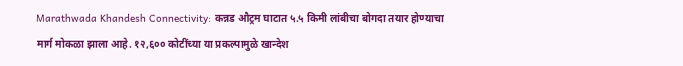Marathwada Khandesh Connectivity: कन्नड औट्रम घाटात ५.५ किमी लांबीचा बोगदा तयार होण्याचा मार्ग मोकळा झाला आहे. १२,६०० कोटींच्या या प्रकल्पामुळे खान्देश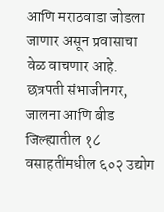आणि मराठवाडा जोडला जाणार असून प्रवासाचा वेळ वाचणार आहे.
छत्रपती संभाजीनगर, जालना आणि बीड जिल्ह्यातील १८ वसाहतींमधील ६०२ उद्योग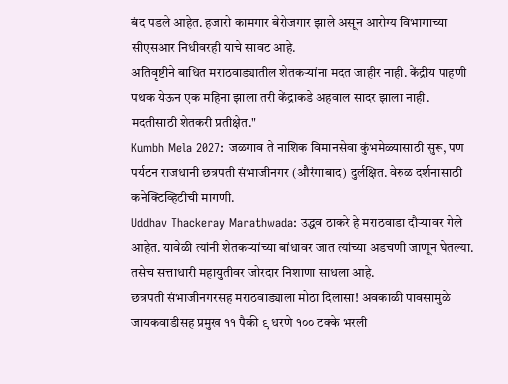बंद पडले आहेत. हजारो कामगार बेरोजगार झाले असून आरोग्य विभागाच्या सीएसआर निधीवरही याचे सावट आहे.
अतिवृष्टीने बाधित मराठवाड्यातील शेतकऱ्यांना मदत जाहीर नाही. केंद्रीय पाहणी पथक येऊन एक महिना झाला तरी केंद्राकडे अहवाल सादर झाला नाही. मदतीसाठी शेतकरी प्रतीक्षेत."
Kumbh Mela 2027: जळगाव ते नाशिक विमानसेवा कुंभमेळ्यासाठी सुरू, पण पर्यटन राजधानी छत्रपती संभाजीनगर (औरंगाबाद) दुर्लक्षित. वेरुळ दर्शनासाठी कनेक्टिव्हिटीची मागणी.
Uddhav Thackeray Marathwada: उद्धव ठाकरे हे मराठवाडा दौऱ्यावर गेले आहेत. यावेळी त्यांनी शेतकऱ्यांच्या बांधावर जात त्यांच्या अडचणी जाणून घेतल्या. तसेच सत्ताधारी महायुतीवर जोरदार निशाणा साधला आहे.
छत्रपती संभाजीनगरसह मराठवाड्याला मोठा दिलासा! अवकाळी पावसामुळे जायकवाडीसह प्रमुख ११ पैकी ९ धरणे १०० टक्के भरली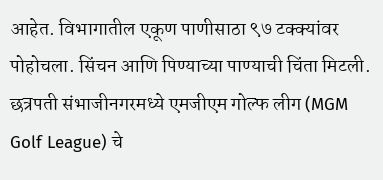आहेत. विभागातील एकूण पाणीसाठा ९७ टक्क्यांवर पोहोचला. सिंचन आणि पिण्याच्या पाण्याची चिंता मिटली.
छत्रपती संभाजीनगरमध्ये एमजीएम गोल्फ लीग (MGM Golf League) चे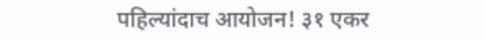पहिल्यांदाच आयोजन! ३१ एकर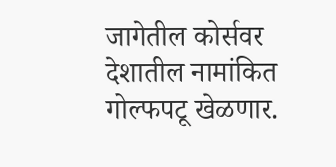जागेतील कोर्सवर देशातील नामांकित गोल्फपटू खेळणार.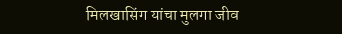मिलखासिंग यांचा मुलगा जीव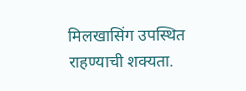मिलखासिंग उपस्थित राहण्याची शक्यता.